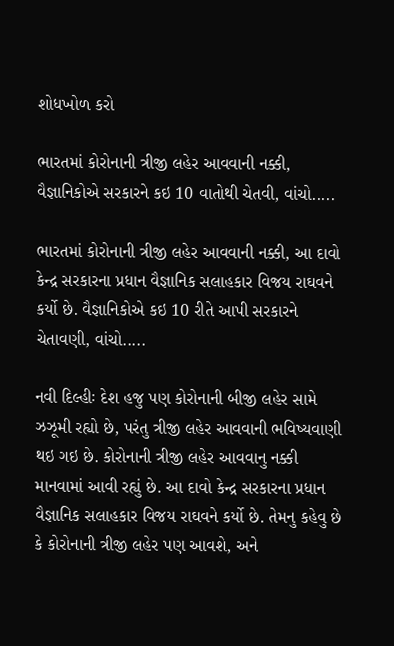શોધખોળ કરો

ભારતમાં કોરોનાની ત્રીજી લહેર આવવાની નક્કી, વૈજ્ઞાનિકોએ સરકારને કઇ 10 વાતોથી ચેતવી, વાંચો.....

ભારતમાં કોરોનાની ત્રીજી લહેર આવવાની નક્કી, આ દાવો કેન્દ્ર સરકારના પ્રધાન વૈજ્ઞાનિક સલાહકાર વિજય રાઘવને કર્યો છે. વૈજ્ઞાનિકોએ કઇ 10 રીતે આપી સરકારને ચેતાવણી, વાંચો.....

નવી દિલ્હીઃ દેશ હજુ પણ કોરોનાની બીજી લહેર સામે ઝઝૂમી રહ્યો છે, પરંતુ ત્રીજી લહેર આવવાની ભવિષ્યવાણી થઇ ગઇ છે. કોરોનાની ત્રીજી લહેર આવવાનુ નક્કી માનવામાં આવી રહ્યું છે. આ દાવો કેન્દ્ર સરકારના પ્રધાન વૈજ્ઞાનિક સલાહકાર વિજય રાઘવને કર્યો છે. તેમનુ કહેવુ છે કે કોરોનાની ત્રીજી લહેર પણ આવશે, અને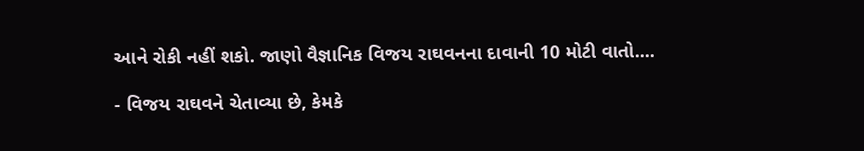આને રોકી નહીં શકો. જાણો વૈજ્ઞાનિક વિજય રાઘવનના દાવાની 10 મોટી વાતો....

- વિજય રાઘવને ચેતાવ્યા છે, કેમકે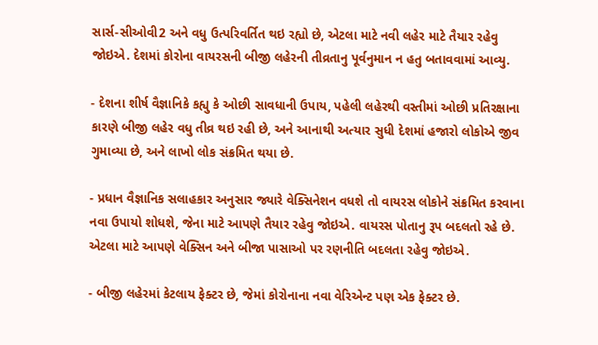સાર્સ-સીઓવી2 અને વધુ ઉત્પરિવર્તિત થઇ રહ્યો છે, એટલા માટે નવી લહેર માટે તૈયાર રહેવુ જોઇએ. દેશમાં કોરોના વાયરસની બીજી લહેરની તીવ્રતાનુ પૂર્વનુમાન ન હતુ બતાવવામાં આવ્યુ.

- દેશના શીર્ષ વૈજ્ઞાનિકે કહ્યુ કે ઓછી સાવધાની ઉપાય, પહેલી લહેરથી વસ્તીમાં ઓછી પ્રતિરક્ષાના કારણે બીજી લહેર વધુ તીવ્ર થઇ રહી છે, અને આનાથી અત્યાર સુધી દેશમાં હજારો લોકોએ જીવ ગુમાવ્યા છે, અને લાખો લોક સંક્રમિત થયા છે.

- પ્રધાન વૈજ્ઞાનિક સલાહકાર અનુસાર જ્યારે વેક્સિનેશન વધશે તો વાયરસ લોકોને સંક્રમિત કરવાના નવા ઉપાયો શોધશે, જેના માટે આપણે તૈયાર રહેવુ જોઇએ. વાયરસ પોતાનુ રૂપ બદલતો રહે છે. એટલા માટે આપણે વેક્સિન અને બીજા પાસાઓ પર રણનીતિ બદલતા રહેવુ જોઇએ.

- બીજી લહેરમાં કેટલાય ફેક્ટર છે, જેમાં કોરોનાના નવા વેરિએન્ટ પણ એક ફેક્ટર છે.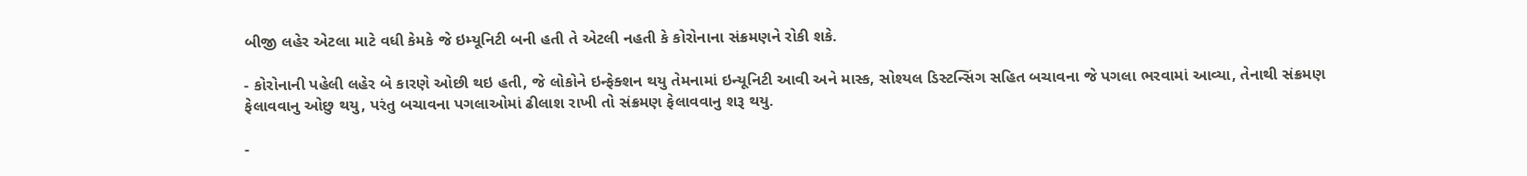બીજી લહેર એટલા માટે વધી કેમકે જે ઇમ્યૂનિટી બની હતી તે એટલી નહતી કે કોરોનાના સંક્રમણને રોકી શકે.

- કોરોનાની પહેલી લહેર બે કારણે ઓછી થઇ હતી, જે લોકોને ઇન્ફેક્શન થયુ તેમનામાં ઇન્યૂનિટી આવી અને માસ્ક, સોશ્યલ ડિસ્ટન્સિંગ સહિત બચાવના જે પગલા ભરવામાં આવ્યા, તેનાથી સંક્રમણ ફેલાવવાનુ ઓછુ થયુ, પરંતુ બચાવના પગલાઓમાં ઢીલાશ રાખી તો સંક્રમણ ફેલાવવાનુ શરૂ થયુ.

-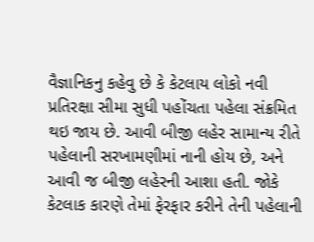વૈજ્ઞાનિકનુ કહેવુ છે કે કેટલાય લોકો નવી પ્રતિરક્ષા સીમા સુધી પહોંચતા પહેલા સંક્રમિત થઇ જાય છે. આવી બીજી લહેર સામાન્ય રીતે પહેલાની સરખામણીમાં નાની હોય છે, અને આવી જ બીજી લહેરની આશા હતી. જોકે કેટલાક કારણે તેમાં ફેરફાર કરીને તેની પહેલાની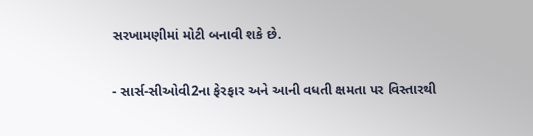સરખામણીમાં મોટી બનાવી શકે છે.

- સાર્સ-સીઓવી2ના ફેરફાર અને આની વધતી ક્ષમતા પર વિસ્તારથી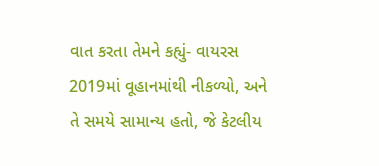વાત કરતા તેમને કહ્યું- વાયરસ 2019માં વૂહાનમાંથી નીકળ્યો, અને તે સમયે સામાન્ય હતો, જે કેટલીય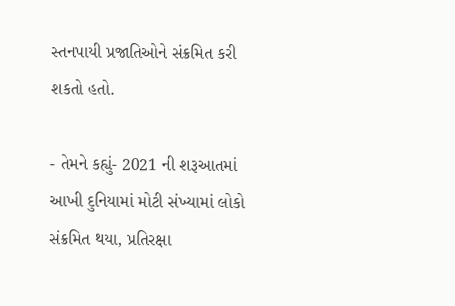સ્તનપાયી પ્રજાતિઓને સંક્રમિત કરી શકતો હતો.

- તેમને કહ્યું- 2021 ની શરૂઆતમાં આખી દુનિયામાં મોટી સંખ્યામાં લોકો સંક્રમિત થયા, પ્રતિરક્ષા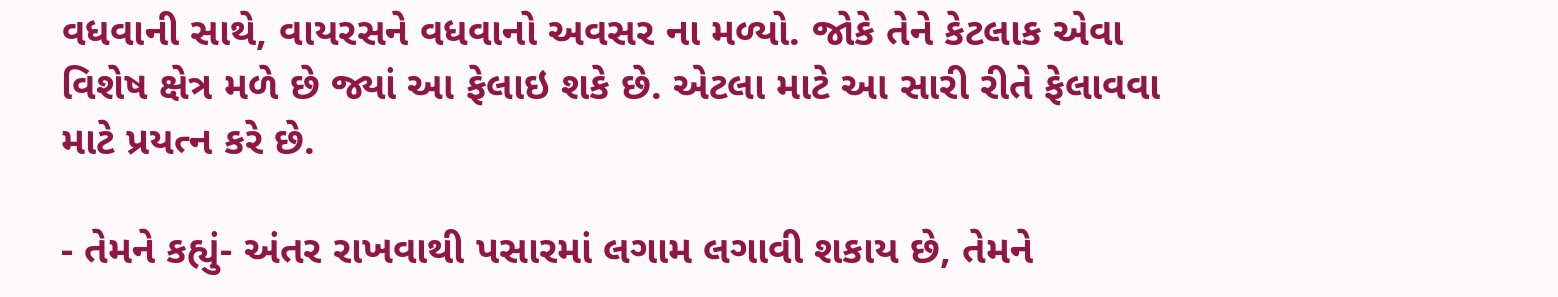વધવાની સાથે, વાયરસને વધવાનો અવસર ના મળ્યો. જોકે તેને કેટલાક એવા વિશેષ ક્ષેત્ર મળે છે જ્યાં આ ફેલાઇ શકે છે. એટલા માટે આ સારી રીતે ફેલાવવા માટે પ્રયત્ન કરે છે.

- તેમને કહ્યું- અંતર રાખવાથી પસારમાં લગામ લગાવી શકાય છે, તેમને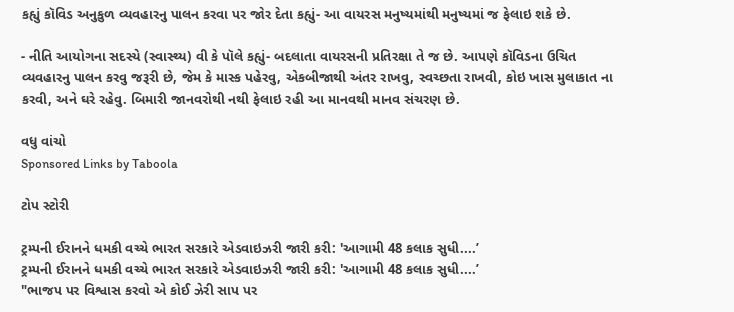કહ્યું કૉવિડ અનુકુળ વ્યવહારનુ પાલન કરવા પર જોર દેતા કહ્યું- આ વાયરસ મનુષ્યમાંથી મનુષ્યમાં જ ફેલાઇ શકે છે.

- નીતિ આયોગના સદસ્યે (સ્વાસ્થ્ય) વી કે પૉલે કહ્યું- બદલાતા વાયરસની પ્રતિરક્ષા તે જ છે. આપણે કૉવિડના ઉચિત વ્યવહારનુ પાલન કરવુ જરૂરી છે, જેમ કે માસ્ક પહેરવુ, એકબીજાથી અંતર રાખવુ, સ્વચ્છતા રાખવી, કોઇ ખાસ મુલાકાત ના કરવી, અને ઘરે રહેવુ. બિમારી જાનવરોથી નથી ફેલાઇ રહી આ માનવથી માનવ સંચરણ છે.

વધુ વાંચો
Sponsored Links by Taboola

ટોપ સ્ટોરી

ટ્રમ્પની ઈરાનને ધમકી વચ્ચે ભારત સરકારે એડવાઇઝરી જારી કરી: 'આગામી 48 કલાક સુધી....’
ટ્રમ્પની ઈરાનને ધમકી વચ્ચે ભારત સરકારે એડવાઇઝરી જારી કરી: 'આગામી 48 કલાક સુધી....’
"ભાજપ પર વિશ્વાસ કરવો એ કોઈ ઝેરી સાપ પર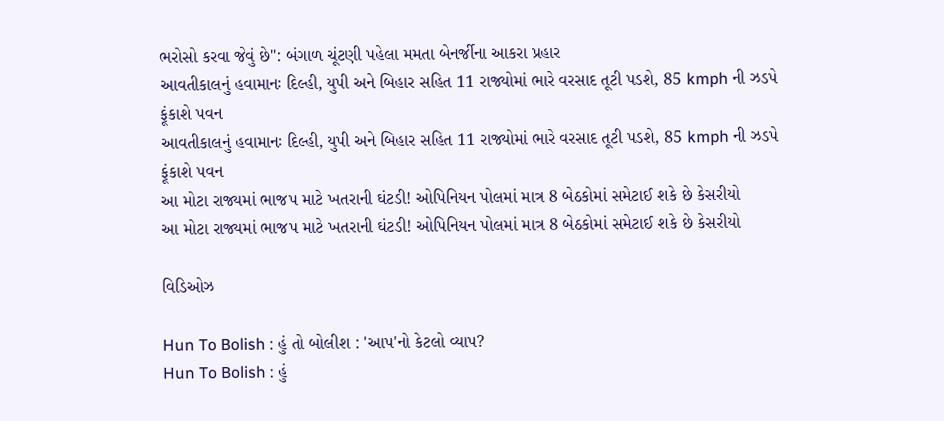ભરોસો કરવા જેવું છે": બંગાળ ચૂંટણી પહેલા મમતા બેનર્જીના આકરા પ્રહાર
આવતીકાલનું હવામાનઃ દિલ્હી, યુપી અને બિહાર સહિત 11 રાજ્યોમાં ભારે વરસાદ તૂટી પડશે, 85 kmph ની ઝડપે ફૂંકાશે પવન
આવતીકાલનું હવામાનઃ દિલ્હી, યુપી અને બિહાર સહિત 11 રાજ્યોમાં ભારે વરસાદ તૂટી પડશે, 85 kmph ની ઝડપે ફૂંકાશે પવન
આ મોટા રાજ્યમાં ભાજપ માટે ખતરાની ઘંટડી! ઓપિનિયન પોલમાં માત્ર 8 બેઠકોમાં સમેટાઈ શકે છે કેસરીયો
આ મોટા રાજ્યમાં ભાજપ માટે ખતરાની ઘંટડી! ઓપિનિયન પોલમાં માત્ર 8 બેઠકોમાં સમેટાઈ શકે છે કેસરીયો

વિડિઓઝ

Hun To Bolish : હું તો બોલીશ : 'આપ'નો કેટલો વ્યાપ?
Hun To Bolish : હું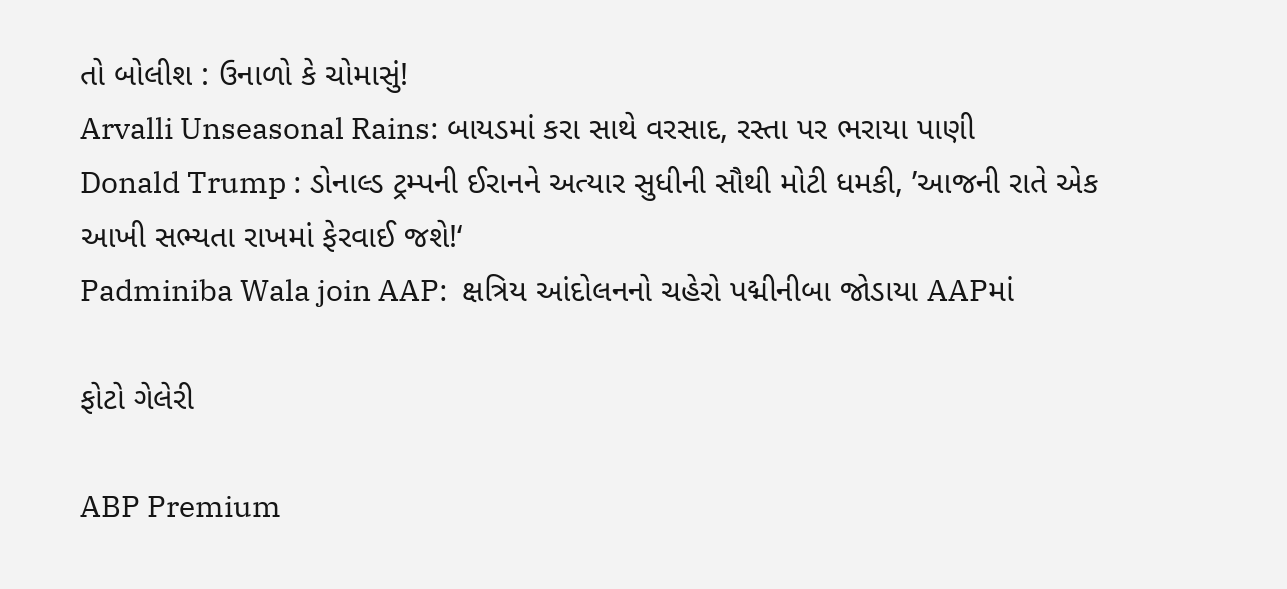તો બોલીશ : ઉનાળો કે ચોમાસું!
Arvalli Unseasonal Rains: બાયડમાં કરા સાથે વરસાદ, રસ્તા પર ભરાયા પાણી
Donald Trump : ડોનાલ્ડ ટ્રમ્પની ઈરાનને અત્યાર સુધીની સૌથી મોટી ધમકી, ’આજની રાતે એક આખી સભ્યતા રાખમાં ફેરવાઈ જશે!‘
Padminiba Wala join AAP:  ક્ષત્રિય આંદોલનનો ચહેરો પદ્મીનીબા જોડાયા AAPમાં

ફોટો ગેલેરી

ABP Premium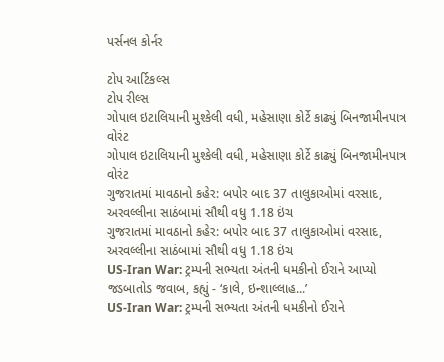પર્સનલ કોર્નર

ટોપ આર્ટિકલ્સ
ટોપ રીલ્સ
ગોપાલ ઇટાલિયાની મુશ્કેલી વધી, મહેસાણા કોર્ટે કાઢ્યું બિનજામીનપાત્ર વોરંટ
ગોપાલ ઇટાલિયાની મુશ્કેલી વધી, મહેસાણા કોર્ટે કાઢ્યું બિનજામીનપાત્ર વોરંટ
ગુજરાતમાં માવઠાનો કહેર: બપોર બાદ 37 તાલુકાઓમાં વરસાદ, અરવલ્લીના સાઠંબામાં સૌથી વધુ 1.18 ઇંચ
ગુજરાતમાં માવઠાનો કહેર: બપોર બાદ 37 તાલુકાઓમાં વરસાદ, અરવલ્લીના સાઠંબામાં સૌથી વધુ 1.18 ઇંચ
US-Iran War: ટ્રમ્પની સભ્યતા અંતની ધમકીનો ઈરાને આપ્યો જડબાતોડ જવાબ, કહ્યું - ‘કાલે, ઇન્શાલ્લાહ...’
US-Iran War: ટ્રમ્પની સભ્યતા અંતની ધમકીનો ઈરાને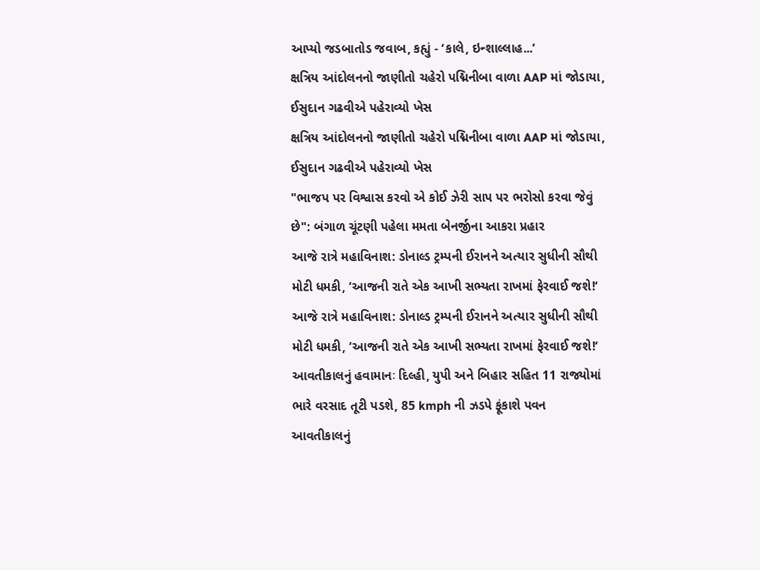આપ્યો જડબાતોડ જવાબ, કહ્યું - ‘કાલે, ઇન્શાલ્લાહ...’
ક્ષત્રિય આંદોલનનો જાણીતો ચહેરો પદ્મિનીબા વાળા AAP માં જોડાયા, ઈસુદાન ગઢવીએ પહેરાવ્યો ખેસ
ક્ષત્રિય આંદોલનનો જાણીતો ચહેરો પદ્મિનીબા વાળા AAP માં જોડાયા, ઈસુદાન ગઢવીએ પહેરાવ્યો ખેસ
"ભાજપ પર વિશ્વાસ કરવો એ કોઈ ઝેરી સાપ પર ભરોસો કરવા જેવું છે": બંગાળ ચૂંટણી પહેલા મમતા બેનર્જીના આકરા પ્રહાર
આજે રાત્રે મહાવિનાશ: ડોનાલ્ડ ટ્રમ્પની ઈરાનને અત્યાર સુધીની સૌથી મોટી ધમકી, ’આજની રાતે એક આખી સભ્યતા રાખમાં ફેરવાઈ જશે!‘
આજે રાત્રે મહાવિનાશ: ડોનાલ્ડ ટ્રમ્પની ઈરાનને અત્યાર સુધીની સૌથી મોટી ધમકી, ’આજની રાતે એક આખી સભ્યતા રાખમાં ફેરવાઈ જશે!‘
આવતીકાલનું હવામાનઃ દિલ્હી, યુપી અને બિહાર સહિત 11 રાજ્યોમાં ભારે વરસાદ તૂટી પડશે, 85 kmph ની ઝડપે ફૂંકાશે પવન
આવતીકાલનું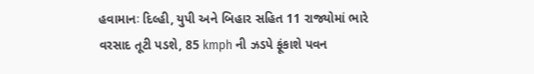હવામાનઃ દિલ્હી, યુપી અને બિહાર સહિત 11 રાજ્યોમાં ભારે વરસાદ તૂટી પડશે, 85 kmph ની ઝડપે ફૂંકાશે પવન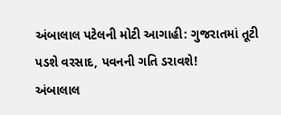અંબાલાલ પટેલની મોટી આગાહી: ગુજરાતમાં તૂટી પડશે વરસાદ, પવનની ગતિ ડરાવશે!
અંબાલાલ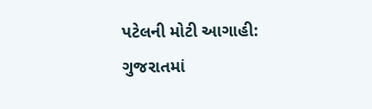પટેલની મોટી આગાહી: ગુજરાતમાં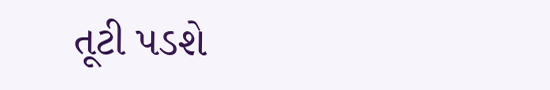તૂટી પડશે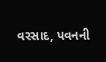વરસાદ, પવનની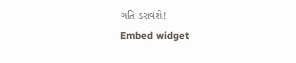ગતિ ડરાવશે!
Embed widget